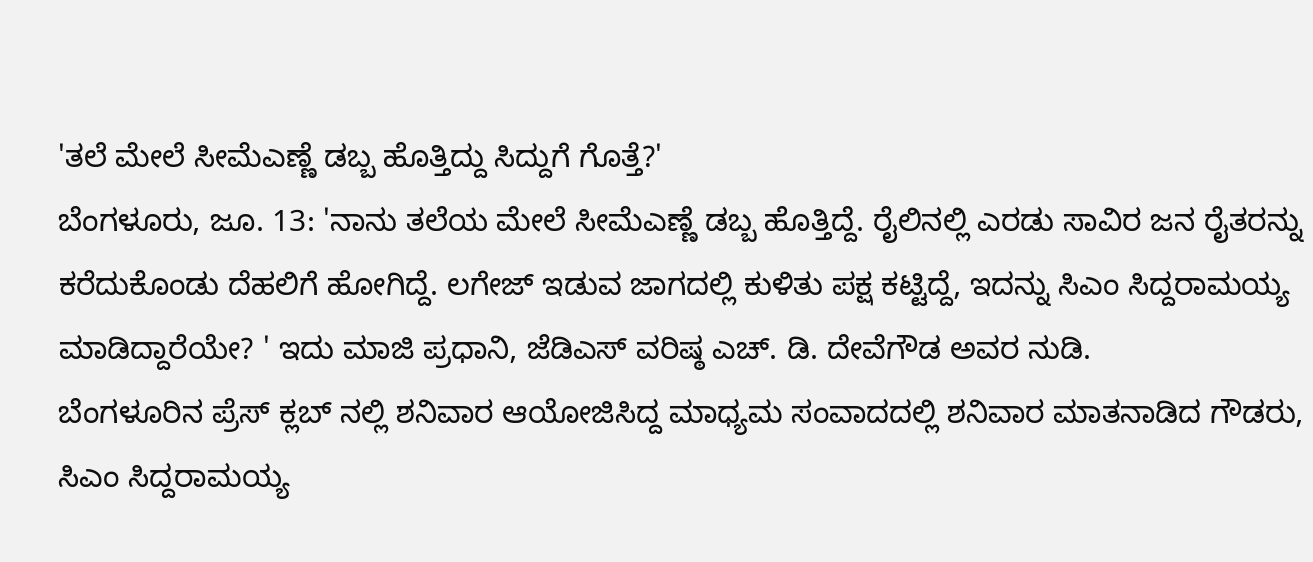'ತಲೆ ಮೇಲೆ ಸೀಮೆಎಣ್ಣೆ ಡಬ್ಬ ಹೊತ್ತಿದ್ದು ಸಿದ್ದುಗೆ ಗೊತ್ತೆ?'
ಬೆಂಗಳೂರು, ಜೂ. 13: 'ನಾನು ತಲೆಯ ಮೇಲೆ ಸೀಮೆಎಣ್ಣೆ ಡಬ್ಬ ಹೊತ್ತಿದ್ದೆ. ರೈಲಿನಲ್ಲಿ ಎರಡು ಸಾವಿರ ಜನ ರೈತರನ್ನು ಕರೆದುಕೊಂಡು ದೆಹಲಿಗೆ ಹೋಗಿದ್ದೆ. ಲಗೇಜ್ ಇಡುವ ಜಾಗದಲ್ಲಿ ಕುಳಿತು ಪಕ್ಷ ಕಟ್ಟಿದ್ದೆ, ಇದನ್ನು ಸಿಎಂ ಸಿದ್ದರಾಮಯ್ಯ ಮಾಡಿದ್ದಾರೆಯೇ? ' ಇದು ಮಾಜಿ ಪ್ರಧಾನಿ, ಜೆಡಿಎಸ್ ವರಿಷ್ಠ ಎಚ್. ಡಿ. ದೇವೆಗೌಡ ಅವರ ನುಡಿ.
ಬೆಂಗಳೂರಿನ ಪ್ರೆಸ್ ಕ್ಲಬ್ ನಲ್ಲಿ ಶನಿವಾರ ಆಯೋಜಿಸಿದ್ದ ಮಾಧ್ಯಮ ಸಂವಾದದಲ್ಲಿ ಶನಿವಾರ ಮಾತನಾಡಿದ ಗೌಡರು, ಸಿಎಂ ಸಿದ್ದರಾಮಯ್ಯ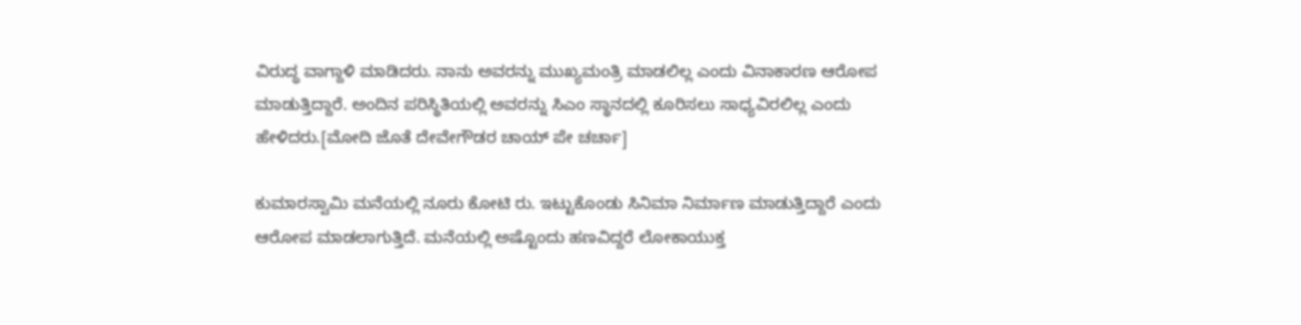ವಿರುದ್ಧ ವಾಗ್ದಾಳಿ ಮಾಡಿದರು. ನಾನು ಅವರನ್ನು ಮುಖ್ಯಮಂತ್ರಿ ಮಾಡಲಿಲ್ಲ ಎಂದು ವಿನಾಕಾರಣ ಆರೋಪ ಮಾಡುತ್ತಿದ್ದಾರೆ. ಅಂದಿನ ಪರಿಸ್ಥಿತಿಯಲ್ಲಿ ಅವರನ್ನು ಸಿಎಂ ಸ್ಥಾನದಲ್ಲಿ ಕೂರಿಸಲು ಸಾಧ್ಯವಿರಲಿಲ್ಲ ಎಂದು ಹೇಳಿದರು.[ಮೋದಿ ಜೊತೆ ದೇವೇಗೌಡರ ಚಾಯ್ ಪೇ ಚರ್ಚಾ]

ಕುಮಾರಸ್ವಾಮಿ ಮನೆಯಲ್ಲಿ ನೂರು ಕೋಟಿ ರು. ಇಟ್ಟುಕೊಂಡು ಸಿನಿಮಾ ನಿರ್ಮಾಣ ಮಾಡುತ್ತಿದ್ದಾರೆ ಎಂದು ಆರೋಪ ಮಾಡಲಾಗುತ್ತಿದೆ. ಮನೆಯಲ್ಲಿ ಅಷ್ಟೊಂದು ಹಣವಿದ್ದರೆ ಲೋಕಾಯುಕ್ತ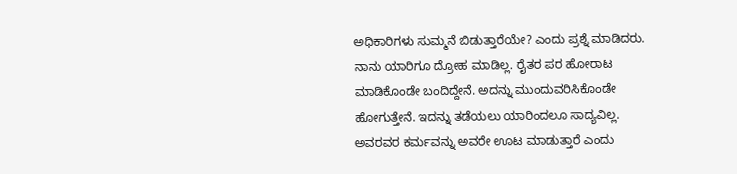ಅಧಿಕಾರಿಗಳು ಸುಮ್ಮನೆ ಬಿಡುತ್ತಾರೆಯೇ? ಎಂದು ಪ್ರಶ್ನೆ ಮಾಡಿದರು.
ನಾನು ಯಾರಿಗೂ ದ್ರೋಹ ಮಾಡಿಲ್ಲ. ರೈತರ ಪರ ಹೋರಾಟ ಮಾಡಿಕೊಂಡೇ ಬಂದಿದ್ದೇನೆ. ಅದನ್ನು ಮುಂದುವರಿಸಿಕೊಂಡೇ ಹೋಗುತ್ತೇನೆ. ಇದನ್ನು ತಡೆಯಲು ಯಾರಿಂದಲೂ ಸಾದ್ಯವಿಲ್ಲ. ಅವರವರ ಕರ್ಮವನ್ನು ಅವರೇ ಊಟ ಮಾಡುತ್ತಾರೆ ಎಂದು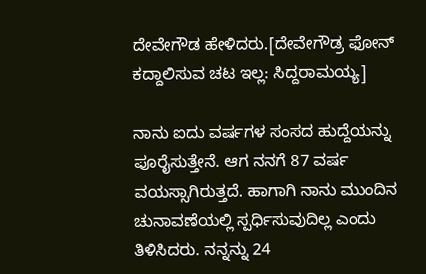ದೇವೇಗೌಡ ಹೇಳಿದರು.[ದೇವೇಗೌಡ್ರ ಫೋನ್ ಕದ್ದಾಲಿಸುವ ಚಟ ಇಲ್ಲ: ಸಿದ್ದರಾಮಯ್ಯ]

ನಾನು ಐದು ವರ್ಷಗಳ ಸಂಸದ ಹುದ್ದೆಯನ್ನು ಪೂರೈಸುತ್ತೇನೆ. ಆಗ ನನಗೆ 87 ವರ್ಷ ವಯಸ್ಸಾಗಿರುತ್ತದೆ. ಹಾಗಾಗಿ ನಾನು ಮುಂದಿನ ಚುನಾವಣೆಯಲ್ಲಿ ಸ್ಪರ್ಧಿಸುವುದಿಲ್ಲ ಎಂದು ತಿಳಿಸಿದರು. ನನ್ನನ್ನು 24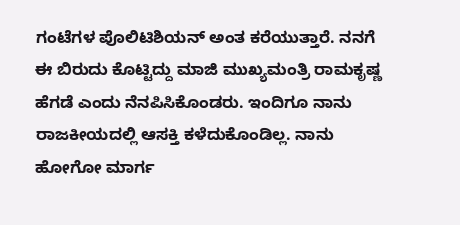ಗಂಟೆಗಳ ಪೊಲಿಟಿಶಿಯನ್ ಅಂತ ಕರೆಯುತ್ತಾರೆ. ನನಗೆ ಈ ಬಿರುದು ಕೊಟ್ಟಿದ್ದು ಮಾಜಿ ಮುಖ್ಯಮಂತ್ರಿ ರಾಮಕೃಷ್ಣ ಹೆಗಡೆ ಎಂದು ನೆನಪಿಸಿಕೊಂಡರು. ಇಂದಿಗೂ ನಾನು ರಾಜಕೀಯದಲ್ಲಿ ಆಸಕ್ತಿ ಕಳೆದುಕೊಂಡಿಲ್ಲ. ನಾನು ಹೋಗೋ ಮಾರ್ಗ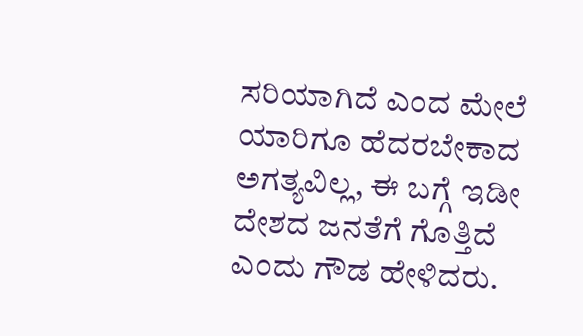ಸರಿಯಾಗಿದೆ ಎಂದ ಮೇಲೆ ಯಾರಿಗೂ ಹೆದರಬೇಕಾದ ಅಗತ್ಯವಿಲ್ಲ, ಈ ಬಗ್ಗೆ ಇಡೀ ದೇಶದ ಜನತೆಗೆ ಗೊತ್ತಿದೆ ಎಂದು ಗೌಡ ಹೇಳಿದರು.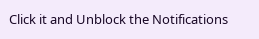Click it and Unblock the Notifications